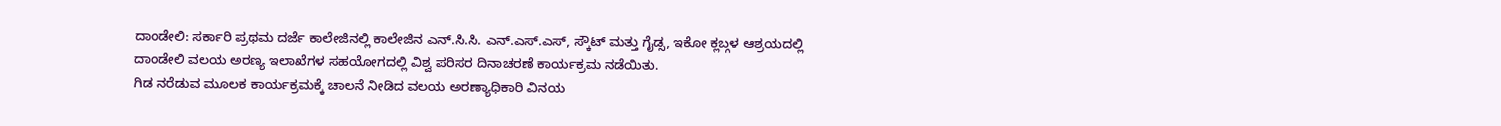ದಾಂಡೇಲಿ: ಸರ್ಕಾರಿ ಪ್ರಥಮ ದರ್ಜೆ ಕಾಲೇಜಿನಲ್ಲಿ ಕಾಲೇಜಿನ ಎನ್.ಸಿ.ಸಿ. ಎನ್.ಎಸ್.ಎಸ್, ಸ್ಕೌಟ್ ಮತ್ತು ಗೈಡ್ಸ, ಇಕೋ ಕ್ಲಬ್ಗಳ ಆಶ್ರಯದಲ್ಲಿ ದಾಂಡೇಲಿ ವಲಯ ಅರಣ್ಯ ಇಲಾಖೆಗಳ ಸಹಯೋಗದಲ್ಲಿ ವಿಶ್ವ ಪರಿಸರ ದಿನಾಚರಣೆ ಕಾರ್ಯಕ್ರಮ ನಡೆಯಿತು.
ಗಿಡ ನರೆಡುವ ಮೂಲಕ ಕಾರ್ಯಕ್ರಮಕ್ಕೆ ಚಾಲನೆ ನೀಡಿದ ವಲಯ ಅರಣ್ಯಾಧಿಕಾರಿ ವಿನಯ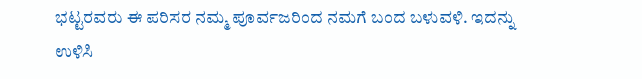ಭಟ್ಟರವರು ಈ ಪರಿಸರ ನಮ್ಮ ಪೂರ್ವಜರಿಂದ ನಮಗೆ ಬಂದ ಬಳುವಳಿ. ಇದನ್ನು ಉಳಿಸಿ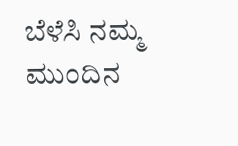ಬೆಳೆಸಿ ನಮ್ಮ ಮುಂದಿನ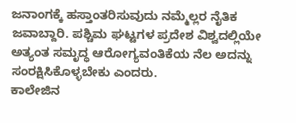ಜನಾಂಗಕ್ಕೆ ಹಸ್ತಾಂತರಿಸುವುದು ನಮ್ಮೆಲ್ಲರ ನೈತಿಕ ಜವಾಬ್ದಾರಿ. ಪಶ್ಚಿಮ ಘಟ್ಟಗಳ ಪ್ರದೇಶ ವಿಶ್ವದಲ್ಲಿಯೇ ಅತ್ಯಂತ ಸಮೃದ್ಧ ಆರೋಗ್ಯವಂತಿಕೆಯ ನೆಲ ಅದನ್ನು ಸಂರಕ್ಷಿಸಿಕೊಳ್ಳಬೇಕು ಎಂದರು.
ಕಾಲೇಜಿನ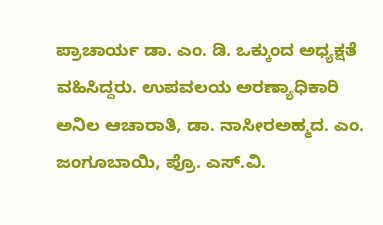ಪ್ರಾಚಾರ್ಯ ಡಾ. ಎಂ. ಡಿ. ಒಕ್ಕುಂದ ಅಧ್ಯಕ್ಷತೆ ವಹಿಸಿದ್ದರು. ಉಪವಲಯ ಅರಣ್ಯಾಧಿಕಾರಿ ಅನಿಲ ಆಚಾರಾತಿ, ಡಾ. ನಾಸೀರಅಹ್ಮದ. ಎಂ. ಜಂಗೂಬಾಯಿ, ಪ್ರೊ. ಎಸ್.ವಿ.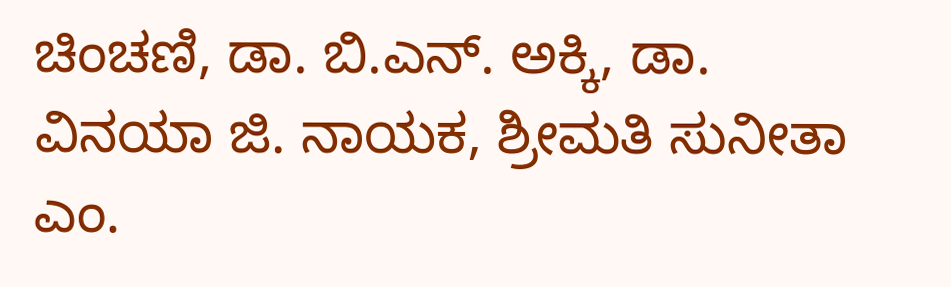ಚಿಂಚಣಿ, ಡಾ. ಬಿ.ಎನ್. ಅಕ್ಕಿ, ಡಾ. ವಿನಯಾ ಜಿ. ನಾಯಕ, ಶ್ರೀಮತಿ ಸುನೀತಾ ಎಂ.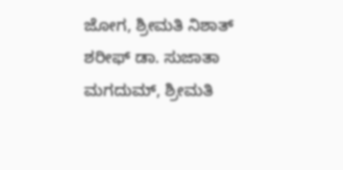ಜೋಗ, ಶ್ರೀಮತಿ ನಿಶಾತ್ ಶರೀಫ್ ಡಾ. ಸುಜಾತಾ ಮಗದುಮ್, ಶ್ರೀಮತಿ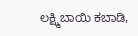ಲಕ್ಷ್ಮಿಬಾಯಿ ಕಬಾಡಿ,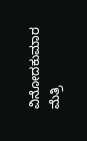ವಿನೋದಕುಮಾರ ಮೆತ್ರಿ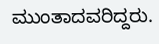ಮುಂತಾದವರಿದ್ದರು.